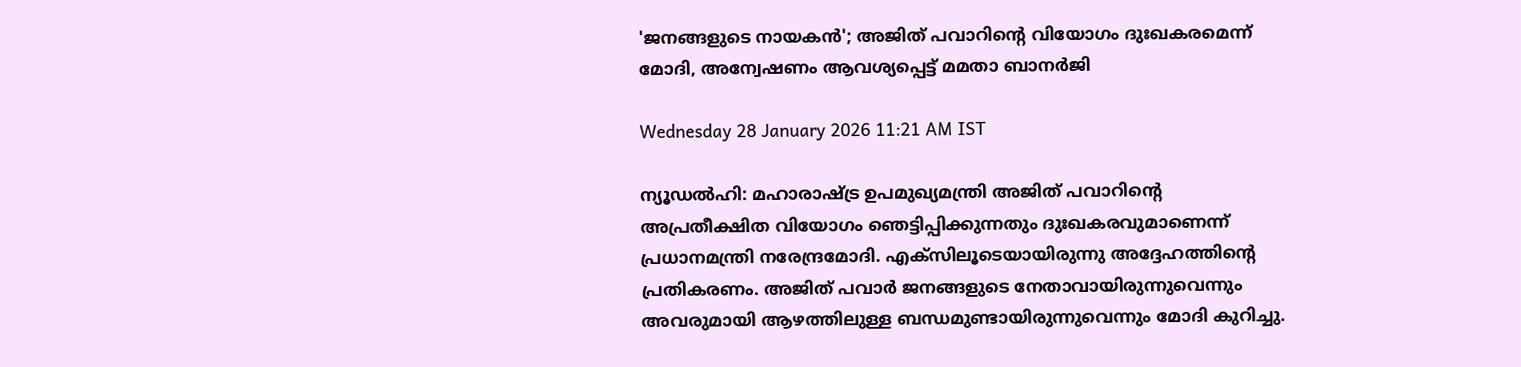'ജനങ്ങളുടെ നായകൻ'; അജിത് പവാറിന്റെ വിയോഗം ദുഃഖകരമെന്ന് മോദി, അന്വേഷണം ആവശ്യപ്പെട്ട് മമതാ ബാനർജി

Wednesday 28 January 2026 11:21 AM IST

ന്യൂഡൽഹി: മഹാരാഷ്ട്ര ഉപമുഖ്യമന്ത്രി അജിത് പവാറിന്റെ അപ്രതീക്ഷിത വിയോഗം ഞെട്ടിപ്പിക്കുന്നതും ദുഃഖകരവുമാണെന്ന് പ്രധാനമന്ത്രി നരേന്ദ്രമോദി. എക്സിലൂടെയായിരുന്നു അദ്ദേഹത്തിന്റെ പ്രതികരണം. അജിത് പവാർ ജനങ്ങളുടെ നേതാവായിരുന്നുവെന്നും അവരുമായി ആഴത്തിലുള്ള ബന്ധമുണ്ടായിരുന്നുവെന്നും മോദി കുറിച്ചു.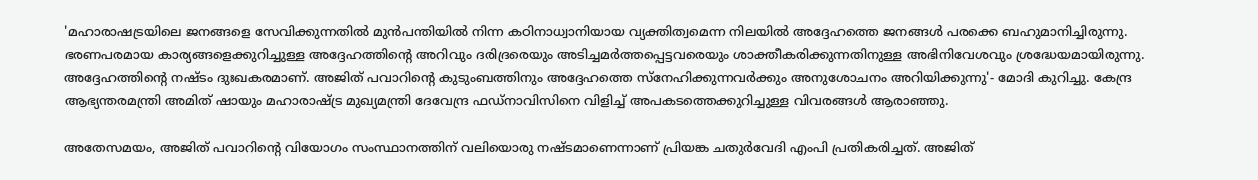'മഹാരാഷട്രയിലെ ജനങ്ങളെ സേവിക്കുന്നതിൽ മുൻപന്തിയിൽ നിന്ന കഠിനാധ്വാനിയായ വ്യക്തിത്വമെന്ന നിലയിൽ അദ്ദേഹത്തെ ജനങ്ങൾ പരക്കെ ബഹുമാനിച്ചിരുന്നു. ഭരണപരമായ കാര്യങ്ങളെക്കുറിച്ചുള്ള അദ്ദേഹത്തിന്റെ അറിവും ദരിദ്രരെയും അടിച്ചമർത്തപ്പെട്ടവരെയും ശാക്തീകരിക്കുന്നതിനുള്ള അഭിനിവേശവും ശ്രദ്ധേയമായിരുന്നു. അദ്ദേഹത്തിന്റെ നഷ്ടം ദുഃഖകരമാണ്. അജിത് പവാറിന്റെ കുടുംബത്തിനും അദ്ദേഹത്തെ സ്നേഹിക്കുന്നവർക്കും അനുശോചനം അറിയിക്കുന്നു'- മോദി കുറിച്ചു. കേന്ദ്ര ആഭ്യന്തരമന്ത്രി അമിത് ഷായും മഹാരാഷ്ട്ര മുഖ്യമന്ത്രി ദേവേന്ദ്ര ഫഡ്നാവിസിനെ വിളിച്ച് അപകടത്തെക്കുറിച്ചുള്ള വിവരങ്ങൾ ആരാഞ്ഞു.

അതേസമയം, അജിത് പവാറിന്റെ വിയോഗം സംസ്ഥാനത്തിന് വലിയൊരു നഷ്ടമാണെന്നാണ് പ്രിയങ്ക ചതുർവേദി എംപി പ്രതികരിച്ചത്. അജിത്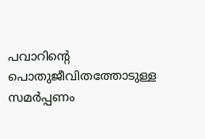പവാറിന്റെ പൊതുജീവിതത്തോടുള്ള സമർപ്പണം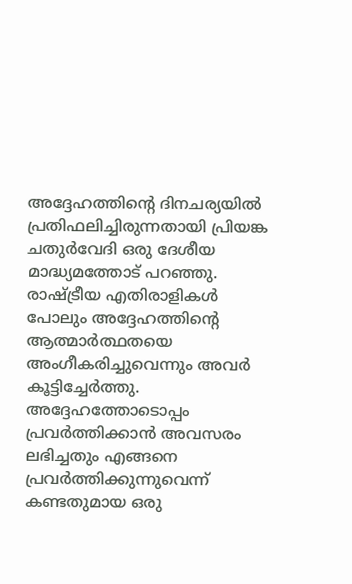അദ്ദേഹത്തിന്റെ ദിനചര്യയിൽ പ്രതിഫലിച്ചിരുന്നതായി പ്രിയങ്ക ചതുർവേദി ഒരു ദേശീയ മാദ്ധ്യമത്തോട് പറഞ്ഞു. രാഷ്ട്രീയ എതിരാളികൾ പോലും അദ്ദേഹത്തിന്റെ ആത്മാർത്ഥതയെ അംഗീകരിച്ചുവെന്നും അവർ കൂട്ടിച്ചേർത്തു. അദ്ദേഹത്തോടൊപ്പം പ്രവർത്തിക്കാൻ അവസരം ലഭിച്ചതും എങ്ങനെ പ്രവർത്തിക്കുന്നുവെന്ന് കണ്ടതുമായ ഒരു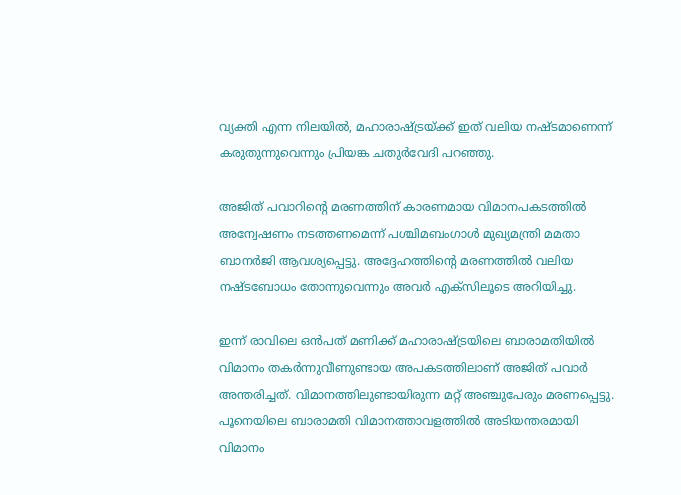വ്യക്തി എന്ന നിലയിൽ, മഹാരാഷ്ട്രയ്ക്ക് ഇത് വലിയ നഷ്ടമാണെന്ന് കരുതുന്നുവെന്നും പ്രിയങ്ക ചതുർവേദി പറഞ്ഞു.

അജിത് പവാറിന്റെ മരണത്തിന് കാരണമായ വിമാനപകടത്തിൽ അന്വേഷണം നടത്തണമെന്ന് പശ്ചിമബംഗാൾ മുഖ്യമന്ത്രി മമതാ ബാനർജി ആവശ്യപ്പെട്ടു. അദ്ദേഹത്തിന്റെ മരണത്തിൽ വലിയ നഷ്ടബോധം തോന്നുവെന്നും അവർ എക്സിലൂടെ അറിയിച്ചു.

ഇന്ന് രാവിലെ ഒൻപത് മണിക്ക് മഹാരാഷ്‌ട്രയിലെ ബാരാമതിയിൽ വിമാനം തകർന്നുവീണുണ്ടായ അപകടത്തിലാണ് അജിത് പവാർ അന്തരിച്ചത്. വിമാനത്തിലുണ്ടായിരുന്ന മറ്റ് അഞ്ചുപേരും മരണപ്പെട്ടു. പൂനെയിലെ ബാരാമതി വിമാനത്താവളത്തിൽ അടിയന്തരമായി വിമാനം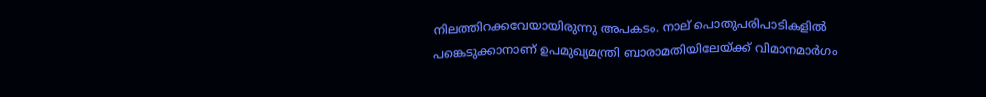നിലത്തിറക്കവേയായിരുന്നു അപകടം. നാല് പൊതുപരിപാടികളിൽ പങ്കെടുക്കാനാണ് ഉപമുഖ്യമന്ത്രി ബാരാമതിയിലേയ്ക്ക് വിമാനമാർഗം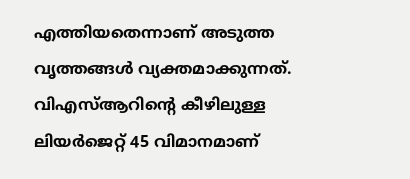എത്തിയതെന്നാണ് അടുത്ത വൃത്തങ്ങൾ വ്യക്തമാക്കുന്നത്. വിഎസ്‌ആറിന്റെ കീഴിലുള്ള ലിയർജെറ്റ് 45 വിമാനമാണ്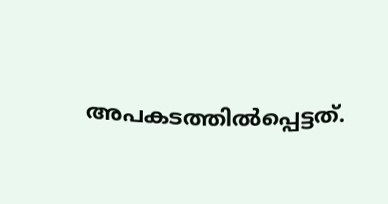അപകടത്തിൽപ്പെട്ടത്.